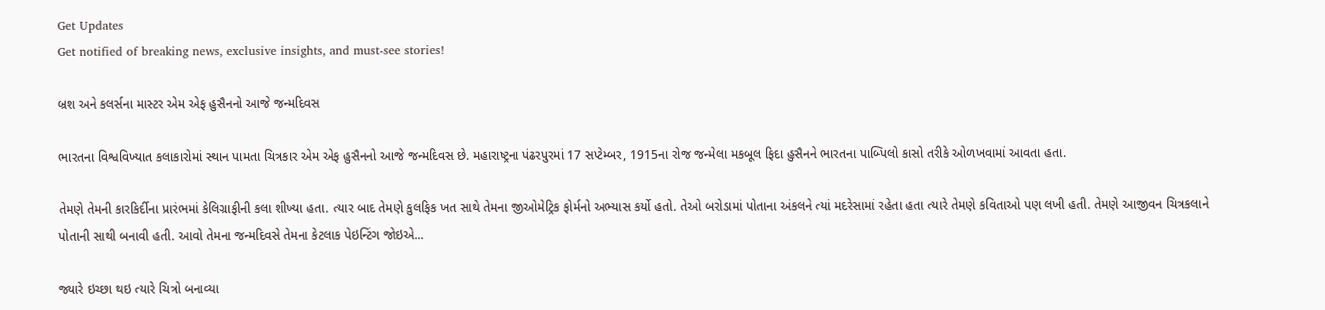Get Updates
Get notified of breaking news, exclusive insights, and must-see stories!

બ્રશ અને કલર્સના માસ્ટર એમ એફ હુસૈનનો આજે જન્મદિવસ

ભારતના વિશ્વવિખ્યાત કલાકારોમાં સ્થાન પામતા ચિત્રકાર એમ એફ હુસૈનનો આજે જન્મદિવસ છે. મહારાષ્ટ્રના પંઢરપુરમાં 17 સપ્ટેમ્બર, 1915ના રોજ જન્મેલા મકબૂલ ફિદા હુસૈનને ભારતના પાબ્પિલો કાસો તરીકે ઓળખવામાં આવતા હતા.

તેમણે તેમની કારકિર્દીના પ્રારંભમાં કેલિગ્રાફીની કલા શીખ્યા હતા. ત્યાર બાદ તેમણે કુલફિક ખત સાથે તેમના જીઓમેટ્રિક ફોર્મનો અભ્યાસ કર્યો હતો. તેઓ બરોડામાં પોતાના અંકલને ત્યાં મદરેસામાં રહેતા હતા ત્યારે તેમણે કવિતાઓ પણ લખી હતી. તેમણે આજીવન ચિત્રકલાને પોતાની સાથી બનાવી હતી. આવો તેમના જન્મદિવસે તેમના કેટલાક પેઇન્ટિંગ જોઇએ...

જ્યારે ઇચ્છા થઇ ત્યારે ચિત્રો બનાવ્યા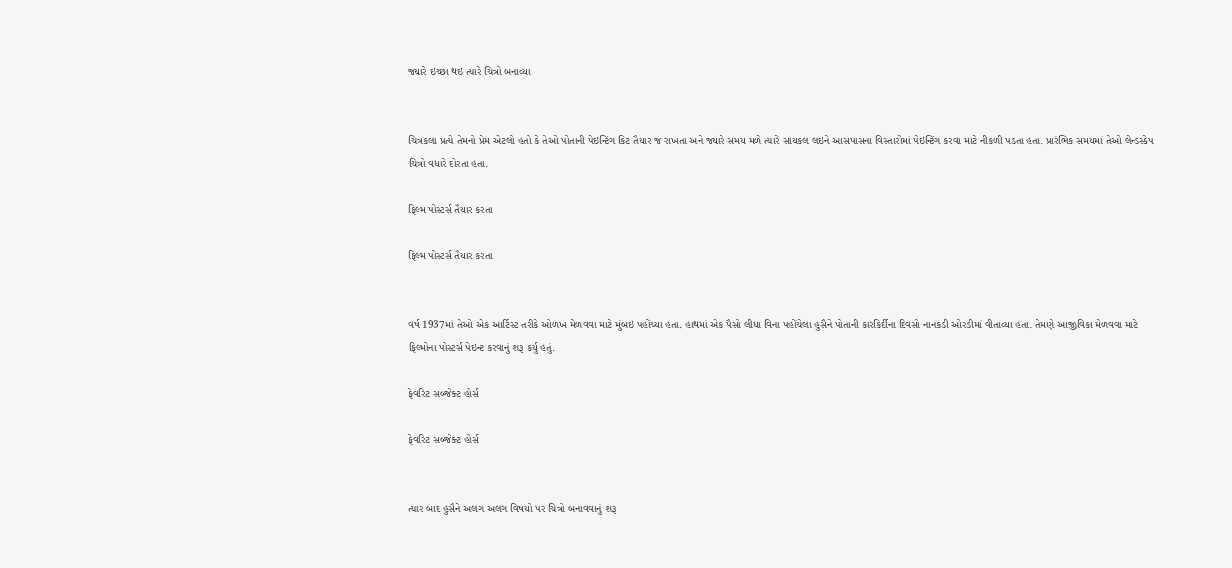જ્યારે ઇચ્છા થઇ ત્યારે ચિત્રો બનાવ્યા


ચિત્રકલા પ્રત્યે તેમનો પ્રેમ એટલો હતો કે તેઓ પોતાની પેઇન્ટિંગ કિટ તૈયાર જ રાખતા અને જ્યારે સમય મળે ત્યારે સાયકલ લઇને આસપાસના વિસ્તારોમાં પેઇન્ટિંગ કરવા માટે નીકળી પડતા હતા. પ્રારંભિક સમયમાં તેઓ લેન્ડસ્કેપ ચિત્રો વધારે દોરતા હતા.

ફિલ્મ પોસ્ટર્સ તૈયાર કરતા

ફિલ્મ પોસ્ટર્સ તૈયાર કરતા


વર્ષ 1937માં તેઓ એક આર્ટિસ્ટ તરીકે ઓળખ મેળવવા માટે મુંબઇ પહોંચ્યા હતા. હાથમાં એક પૈસો લીધા વિના પહોંચેલા હુસૈને પોતાની કારકિર્દીના દિવસો નાનકડી ઓરડીમાં વીતાવ્યા હતા. તેમણે આજીવિકા મેળવવા માટે ફિલ્મોના પોસ્ટર્સ પેઇન્ટ કરવાનું શરૂ કર્યુ હતું.

ફેવરિટ સબ્જેક્ટ હોર્સ

ફેવરિટ સબ્જેક્ટ હોર્સ


ત્યાર બાદ હુસૈને અલગ અલગ વિષયો પર ચિત્રો બનાવવાનું શરૂ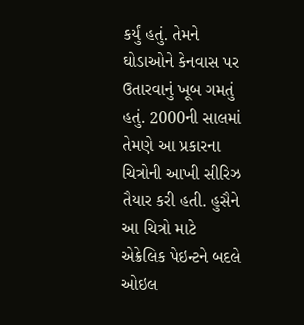કર્યું હતું. તેમને ઘોડાઓને કેનવાસ પર ઉતારવાનું ખૂબ ગમતું હતું. 2000ની સાલમાં તેમણે આ પ્રકારના ચિત્રોની આખી સીરિઝ તૈયાર કરી હતી. હુસૈને આ ચિત્રો માટે એક્રેલિક પેઇન્ટને બદલે ઓઇલ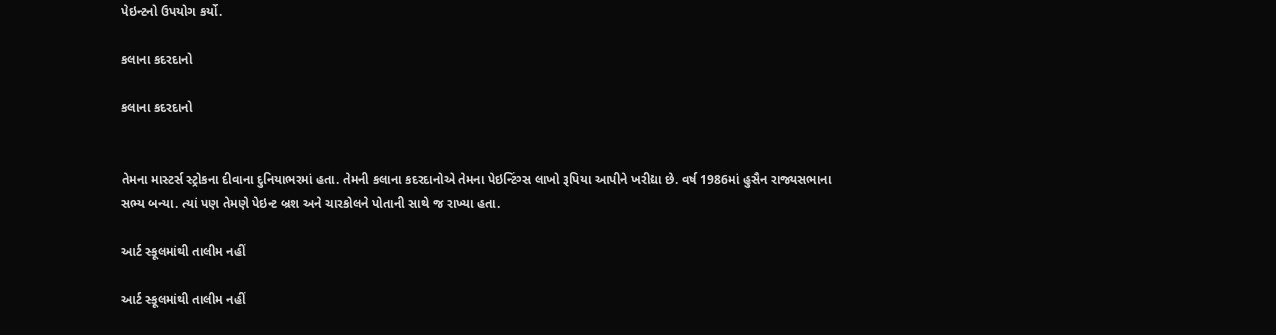પેઇન્ટનો ઉપયોગ કર્યો.

કલાના કદરદાનો

કલાના કદરદાનો


તેમના માસ્ટર્સ સ્ટ્રોકના દીવાના દુનિયાભરમાં હતા. તેમની કલાના કદરદાનોએ તેમના પેઇન્ટિંગ્સ લાખો રૂપિયા આપીને ખરીદ્યા છે. વર્ષ 1986માં હુસૈન રાજ્યસભાના સભ્ય બન્યા. ત્યાં પણ તેમણે પેઇન્ટ બ્રશ અને ચારકોલને પોતાની સાથે જ રાખ્યા હતા.

આર્ટ સ્કૂલમાંથી તાલીમ નહીં

આર્ટ સ્કૂલમાંથી તાલીમ નહીં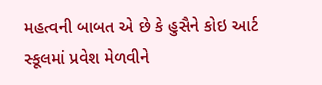મહત્વની બાબત એ છે કે હુસૈને કોઇ આર્ટ સ્કૂલમાં પ્રવેશ મેળવીને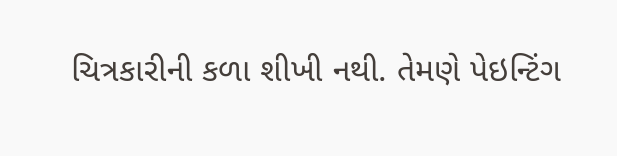ચિત્રકારીની કળા શીખી નથી. તેમણે પેઇન્ટિંગ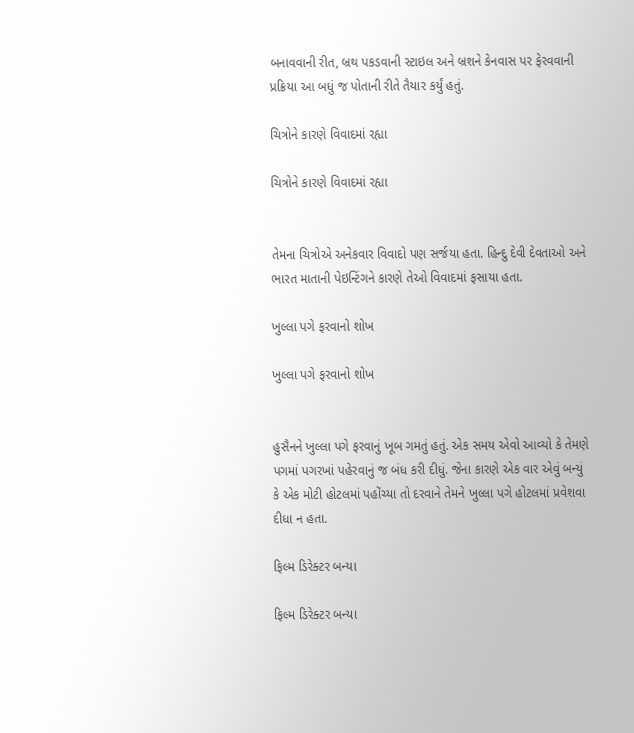બનાવવાની રીત, બ્રથ પકડવાની સ્ટાઇલ અને બ્રશને કેનવાસ પર ફેરવવાની પ્રક્રિયા આ બધું જ પોતાની રીતે તૈયાર કર્યું હતું.

ચિત્રોને કારણે વિવાદમાં રહ્યા

ચિત્રોને કારણે વિવાદમાં રહ્યા


તેમના ચિત્રોએ અનેકવાર વિવાદો પણ સર્જયા હતા. હિન્દુ દેવી દેવતાઓ અને ભારત માતાની પેઇન્ટિંગને કારણે તેઓ વિવાદમાં ફસાયા હતા.

ખુલ્લા પગે ફરવાનો શોખ

ખુલ્લા પગે ફરવાનો શોખ


હુસૈનને ખુલ્લા પગે ફરવાનું ખૂબ ગમતું હતું. એક સમય એવો આવ્યો કે તેમણે પગમાં પગરખાં પહેરવાનું જ બંધ કરી દીધું. જેના કારણે એક વાર એવું બન્યું કે એક મોટી હોટલમાં પહોંચ્યા તો દરવાને તેમને ખુલ્લા પગે હોટલમાં પ્રવેશવા દીધા ન હતા.

ફિલ્મ ડિરેક્ટર બન્યા

ફિલ્મ ડિરેક્ટર બન્યા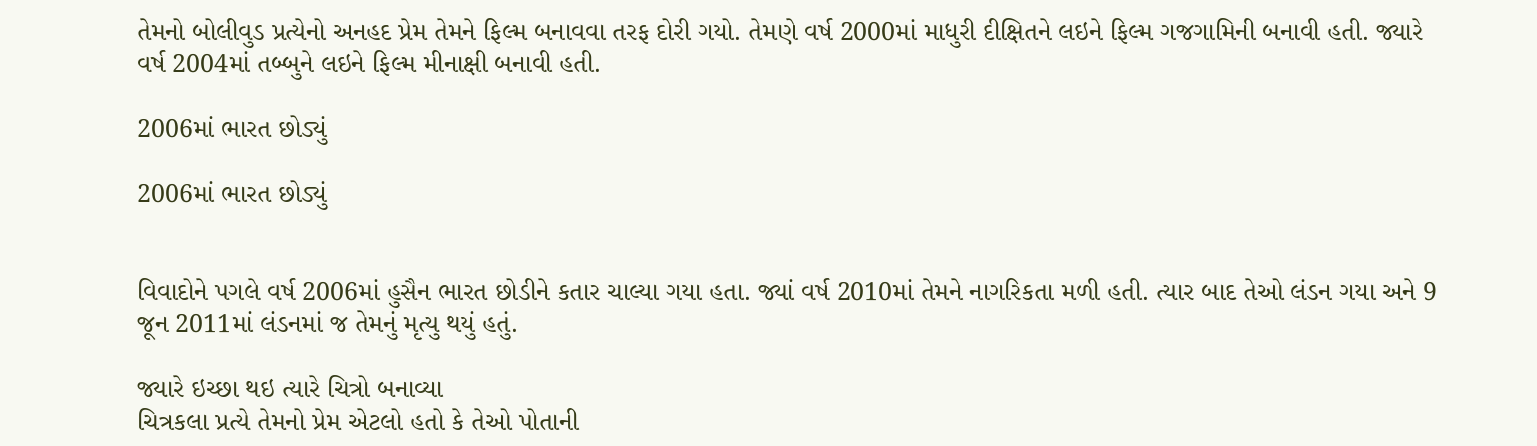તેમનો બોલીવુડ પ્રત્યેનો અનહદ પ્રેમ તેમને ફિલ્મ બનાવવા તરફ દોરી ગયો. તેમણે વર્ષ 2000માં માધુરી દીક્ષિતને લઇને ફિલ્મ ગજગામિની બનાવી હતી. જ્યારે વર્ષ 2004માં તબ્બુને લઇને ફિલ્મ મીનાક્ષી બનાવી હતી.

2006માં ભારત છોડ્યું

2006માં ભારત છોડ્યું


વિવાદોને પગલે વર્ષ 2006માં હુસૈન ભારત છોડીને કતાર ચાલ્યા ગયા હતા. જ્યાં વર્ષ 2010માં તેમને નાગરિકતા મળી હતી. ત્યાર બાદ તેઓ લંડન ગયા અને 9 જૂન 2011માં લંડનમાં જ તેમનું મૃત્યુ થયું હતું.

જ્યારે ઇચ્છા થઇ ત્યારે ચિત્રો બનાવ્યા
ચિત્રકલા પ્રત્યે તેમનો પ્રેમ એટલો હતો કે તેઓ પોતાની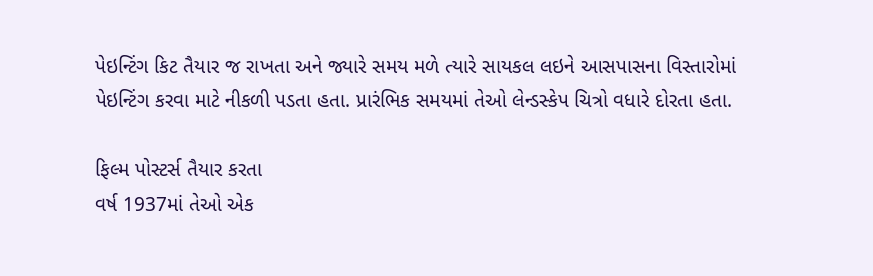પેઇન્ટિંગ કિટ તૈયાર જ રાખતા અને જ્યારે સમય મળે ત્યારે સાયકલ લઇને આસપાસના વિસ્તારોમાં પેઇન્ટિંગ કરવા માટે નીકળી પડતા હતા. પ્રારંભિક સમયમાં તેઓ લેન્ડસ્કેપ ચિત્રો વધારે દોરતા હતા.

ફિલ્મ પોસ્ટર્સ તૈયાર કરતા
વર્ષ 1937માં તેઓ એક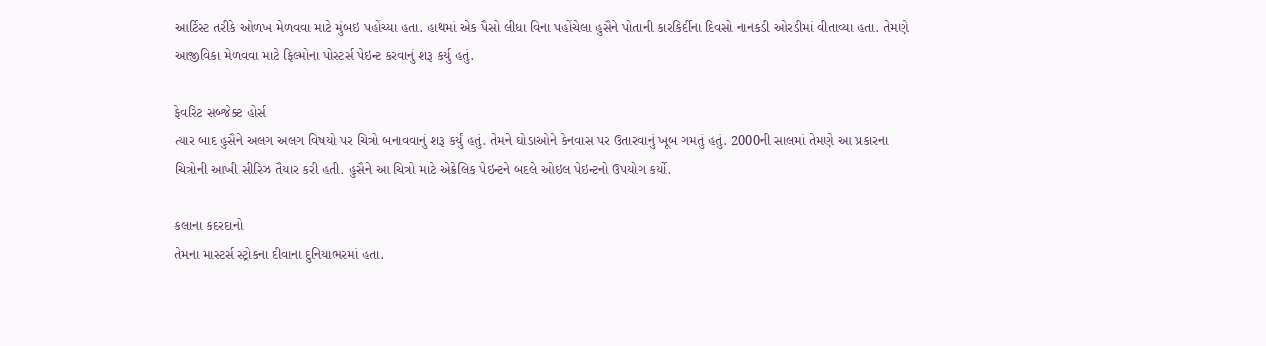આર્ટિસ્ટ તરીકે ઓળખ મેળવવા માટે મુંબઇ પહોંચ્યા હતા. હાથમાં એક પૈસો લીધા વિના પહોંચેલા હુસૈને પોતાની કારકિર્દીના દિવસો નાનકડી ઓરડીમાં વીતાવ્યા હતા. તેમણે આજીવિકા મેળવવા માટે ફિલ્મોના પોસ્ટર્સ પેઇન્ટ કરવાનું શરૂ કર્યુ હતું.

ફેવરિટ સબ્જેક્ટ હોર્સ
ત્યાર બાદ હુસૈને અલગ અલગ વિષયો પર ચિત્રો બનાવવાનું શરૂ કર્યું હતું. તેમને ઘોડાઓને કેનવાસ પર ઉતારવાનું ખૂબ ગમતું હતું. 2000ની સાલમાં તેમણે આ પ્રકારના ચિત્રોની આખી સીરિઝ તૈયાર કરી હતી. હુસૈને આ ચિત્રો માટે એક્રેલિક પેઇન્ટને બદલે ઓઇલ પેઇન્ટનો ઉપયોગ કર્યો.

કલાના કદરદાનો
તેમના માસ્ટર્સ સ્ટ્રોકના દીવાના દુનિયાભરમાં હતા.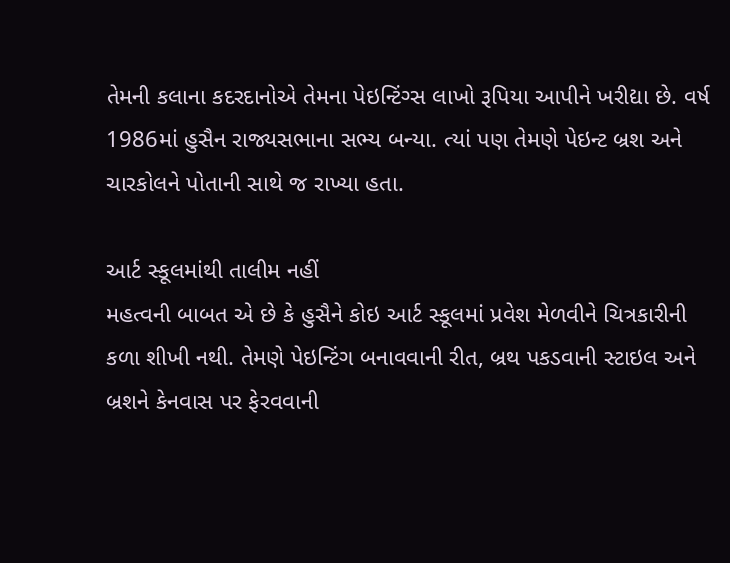તેમની કલાના કદરદાનોએ તેમના પેઇન્ટિંગ્સ લાખો રૂપિયા આપીને ખરીદ્યા છે. વર્ષ 1986માં હુસૈન રાજ્યસભાના સભ્ય બન્યા. ત્યાં પણ તેમણે પેઇન્ટ બ્રશ અને ચારકોલને પોતાની સાથે જ રાખ્યા હતા.

આર્ટ સ્કૂલમાંથી તાલીમ નહીં
મહત્વની બાબત એ છે કે હુસૈને કોઇ આર્ટ સ્કૂલમાં પ્રવેશ મેળવીને ચિત્રકારીની કળા શીખી નથી. તેમણે પેઇન્ટિંગ બનાવવાની રીત, બ્રથ પકડવાની સ્ટાઇલ અને બ્રશને કેનવાસ પર ફેરવવાની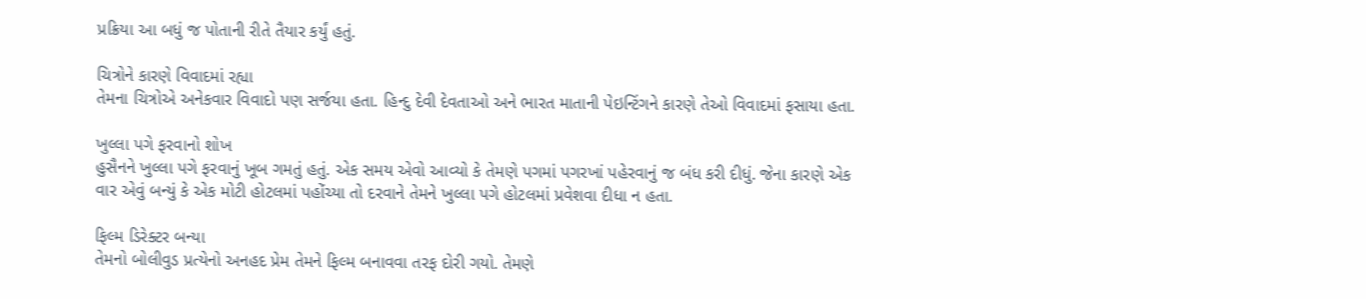પ્રક્રિયા આ બધું જ પોતાની રીતે તૈયાર કર્યું હતું.

ચિત્રોને કારણે વિવાદમાં રહ્યા
તેમના ચિત્રોએ અનેકવાર વિવાદો પણ સર્જયા હતા. હિન્દુ દેવી દેવતાઓ અને ભારત માતાની પેઇન્ટિંગને કારણે તેઓ વિવાદમાં ફસાયા હતા.

ખુલ્લા પગે ફરવાનો શોખ
હુસૈનને ખુલ્લા પગે ફરવાનું ખૂબ ગમતું હતું. એક સમય એવો આવ્યો કે તેમણે પગમાં પગરખાં પહેરવાનું જ બંધ કરી દીધું. જેના કારણે એક વાર એવું બન્યું કે એક મોટી હોટલમાં પહોંચ્યા તો દરવાને તેમને ખુલ્લા પગે હોટલમાં પ્રવેશવા દીધા ન હતા.

ફિલ્મ ડિરેક્ટર બન્યા
તેમનો બોલીવુડ પ્રત્યેનો અનહદ પ્રેમ તેમને ફિલ્મ બનાવવા તરફ દોરી ગયો. તેમણે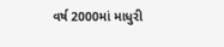વર્ષ 2000માં માધુરી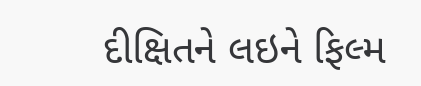દીક્ષિતને લઇને ફિલ્મ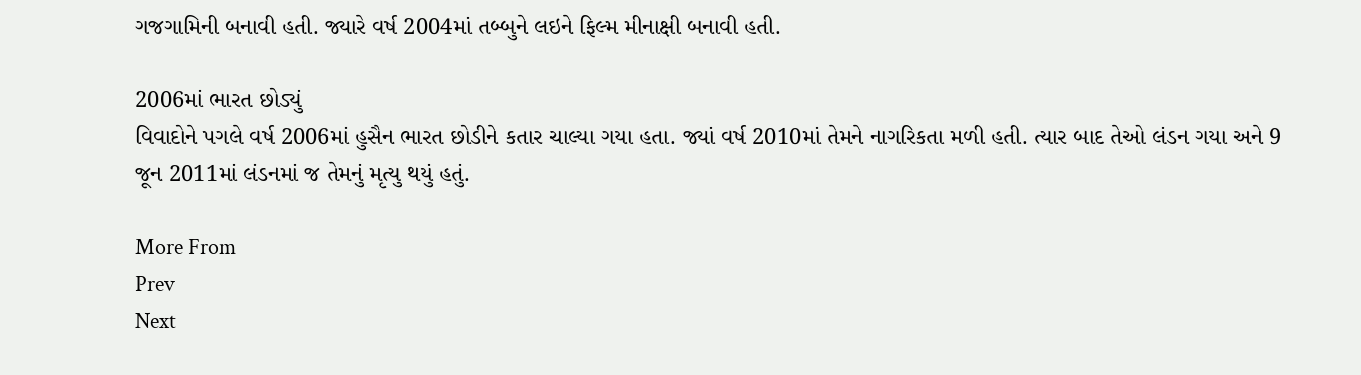ગજગામિની બનાવી હતી. જ્યારે વર્ષ 2004માં તબ્બુને લઇને ફિલ્મ મીનાક્ષી બનાવી હતી.

2006માં ભારત છોડ્યું
વિવાદોને પગલે વર્ષ 2006માં હુસૈન ભારત છોડીને કતાર ચાલ્યા ગયા હતા. જ્યાં વર્ષ 2010માં તેમને નાગરિકતા મળી હતી. ત્યાર બાદ તેઓ લંડન ગયા અને 9 જૂન 2011માં લંડનમાં જ તેમનું મૃત્યુ થયું હતું.

More From
Prev
Next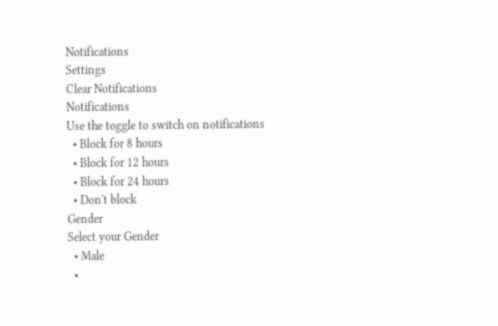Notifications
Settings
Clear Notifications
Notifications
Use the toggle to switch on notifications
  • Block for 8 hours
  • Block for 12 hours
  • Block for 24 hours
  • Don't block
Gender
Select your Gender
  • Male
  •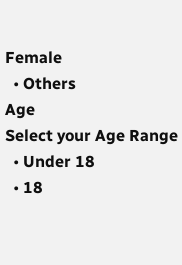Female
  • Others
Age
Select your Age Range
  • Under 18
  • 18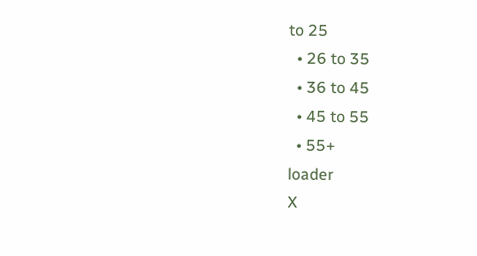to 25
  • 26 to 35
  • 36 to 45
  • 45 to 55
  • 55+
loader
X